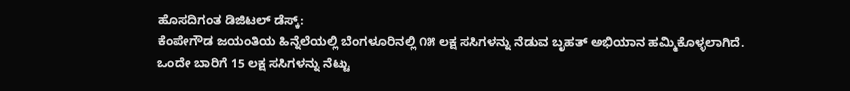ಹೊಸದಿಗಂತ ಡಿಜಿಟಲ್ ಡೆಸ್ಕ್:
ಕೆಂಪೇಗೌಡ ಜಯಂತಿಯ ಹಿನ್ನೆಲೆಯಲ್ಲಿ ಬೆಂಗಳೂರಿನಲ್ಲಿ ೧೫ ಲಕ್ಷ ಸಸಿಗಳನ್ನು ನೆಡುವ ಬೃಹತ್ ಅಭಿಯಾನ ಹಮ್ಮಿಕೊಳ್ಳಲಾಗಿದೆ.
ಒಂದೇ ಬಾರಿಗೆ 15 ಲಕ್ಷ ಸಸಿಗಳನ್ನು ನೆಟ್ಟು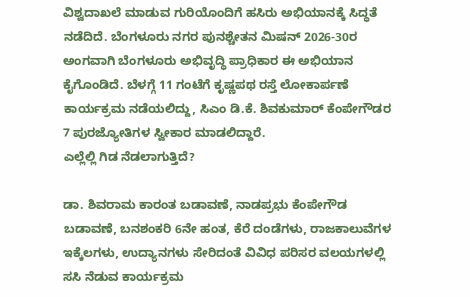ವಿಶ್ವದಾಖಲೆ ಮಾಡುವ ಗುರಿಯೊಂದಿಗೆ ಹಸಿರು ಅಭಿಯಾನಕ್ಕೆ ಸಿದ್ಧತೆ ನಡೆದಿದೆ. ಬೆಂಗಳೂರು ನಗರ ಪುನಶ್ಚೇತನ ಮಿಷನ್ 2026-30ರ ಅಂಗವಾಗಿ ಬೆಂಗಳೂರು ಅಭಿವೃದ್ಧಿ ಪ್ರಾಧಿಕಾರ ಈ ಅಭಿಯಾನ ಕೈಗೊಂಡಿದೆ. ಬೆಳಗ್ಗೆ 11 ಗಂಟೆಗೆ ಕೃಷ್ಣಪಥ ರಸ್ತೆ ಲೋಕಾರ್ಪಣೆ ಕಾರ್ಯಕ್ರಮ ನಡೆಯಲಿದ್ದು, ಸಿಎಂ ಡಿ.ಕೆ. ಶಿವಕುಮಾರ್ ಕೆಂಪೇಗೌಡರ 7 ಪುರಜ್ಯೋತಿಗಳ ಸ್ವೀಕಾರ ಮಾಡಲಿದ್ದಾರೆ.
ಎಲ್ಲೆಲ್ಲಿ ಗಿಡ ನೆಡಲಾಗುತ್ತಿದೆ?

ಡಾ. ಶಿವರಾಮ ಕಾರಂತ ಬಡಾವಣೆ, ನಾಡಪ್ರಭು ಕೆಂಪೇಗೌಡ ಬಡಾವಣೆ, ಬನಶಂಕರಿ 6ನೇ ಹಂತ, ಕೆರೆ ದಂಡೆಗಳು, ರಾಜಕಾಲುವೆಗಳ ಇಕ್ಕೆಲಗಳು, ಉದ್ಯಾನಗಳು ಸೇರಿದಂತೆ ವಿವಿಧ ಪರಿಸರ ವಲಯಗಳಲ್ಲಿ ಸಸಿ ನೆಡುವ ಕಾರ್ಯಕ್ರಮ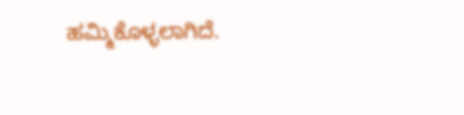ಹಮ್ಮಿಕೊಳ್ಳಲಾಗಿದೆ.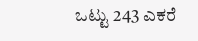ಒಟ್ಟು 243 ಎಕರೆ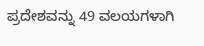ಪ್ರದೇಶವನ್ನು 49 ವಲಯಗಳಾಗಿ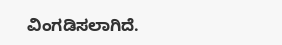ವಿಂಗಡಿಸಲಾಗಿದೆ.